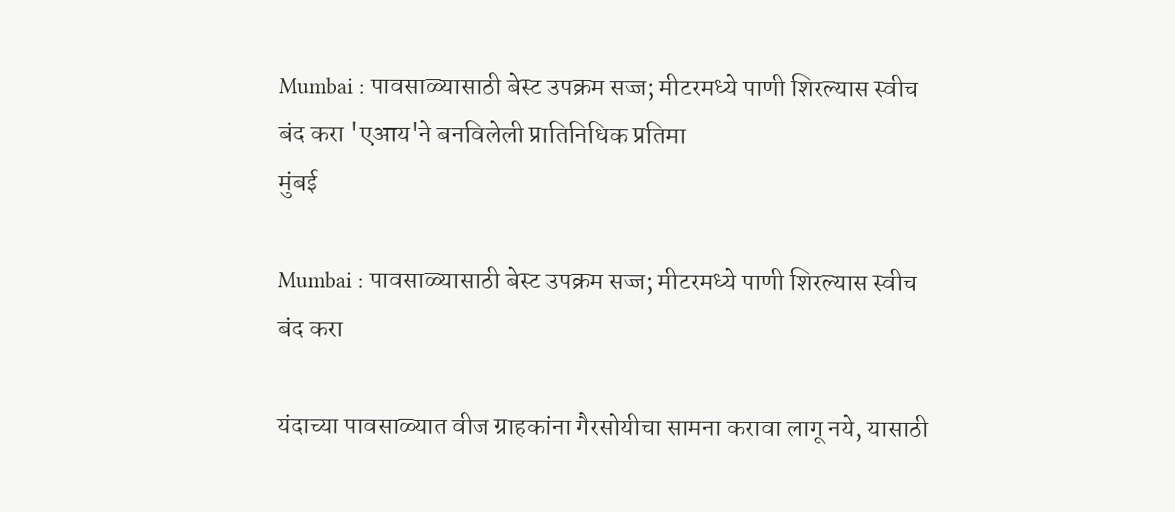Mumbai : पावसाळ्यासाठी बेस्ट उपक्रम सज्ज; मीटरमध्ये पाणी शिरल्यास स्वीच बंद करा 'एआय'ने बनविलेली प्रातिनिधिक प्रतिमा
मुंबई

Mumbai : पावसाळ्यासाठी बेस्ट उपक्रम सज्ज; मीटरमध्ये पाणी शिरल्यास स्वीच बंद करा

यंदाच्या पावसाळ्यात वीज ग्राहकांना गैरसोयीचा सामना करावा लागू नये, यासाठी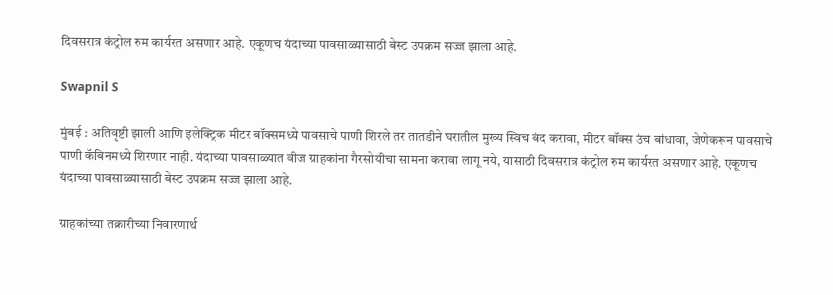दिवसरात्र कंट्रोल रुम कार्यरत असणार आहे. एकूणच यंदाच्या पावसाळ्यासाठी बेस्ट उपक्रम सज्ज झाला आहे.

Swapnil S

मुंबई : अतिवृष्टी झाली आणि इलेक्ट्रिक मीटर बॉक्समध्ये पावसाचे पाणी शिरले तर तातडीने घरातील मुख्य स्विच बंद करावा, मीटर बॉक्स उंच बांधावा, जेणेकरून पावसाचे पाणी कॅबिनमध्ये शिरणार नाही. यंदाच्या पावसाळ्यात वीज ग्राहकांना गैरसोयीचा सामना करावा लागू नये, यासाठी दिवसरात्र कंट्रोल रुम कार्यरत असणार आहे. एकूणच यंदाच्या पावसाळ्यासाठी बेस्ट उपक्रम सज्ज झाला आहे.

ग्राहकांच्या तक्रारीच्या निवारणार्थ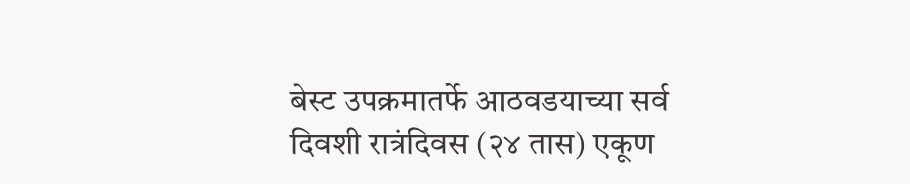बेस्ट उपक्रमातर्फे आठवडयाच्या सर्व दिवशी रात्रंदिवस (२४ तास) एकूण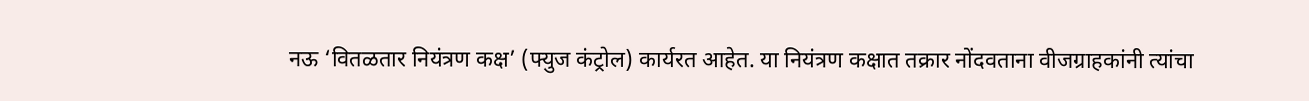नऊ ‘वितळतार नियंत्रण कक्ष’ (फ्युज कंट्रोल) कार्यरत आहेत. या नियंत्रण कक्षात तक्रार नोंदवताना वीजग्राहकांनी त्यांचा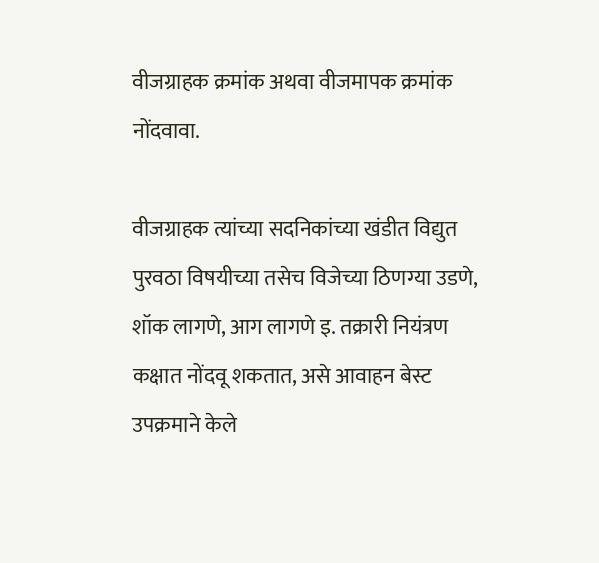वीजग्राहक क्रमांक अथवा वीजमापक क्रमांक नोंदवावा.

वीजग्राहक त्यांच्या सदनिकांच्या खंडीत विद्युत पुरवठा विषयीच्या तसेच विजेच्या ठिणग्या उडणे, शॉक लागणे, आग लागणे इ. तक्रारी नियंत्रण कक्षात नोंदवू शकतात, असे आवाहन बेस्ट उपक्रमाने केले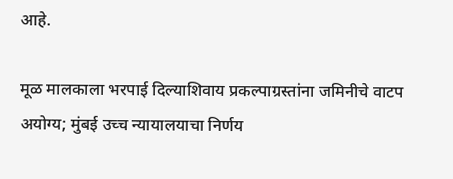आहे.

मूळ मालकाला भरपाई दिल्याशिवाय प्रकल्पाग्रस्तांना जमिनीचे वाटप अयोग्य; मुंबई उच्च न्यायालयाचा निर्णय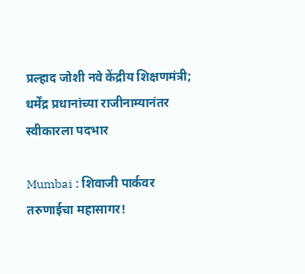प्रल्हाद जोशी नवे केंद्रीय शिक्षणमंत्री; धर्मेंद्र प्रधानांच्या राजीनाम्यानंतर स्वीकारला पदभार

Mumbai : शिवाजी पार्कवर तरुणाईचा महासागर!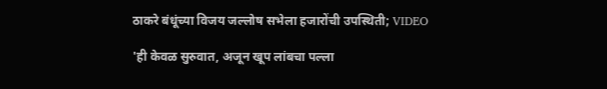ठाकरे बंधूंच्या विजय जल्लोष सभेला हजारोंची उपस्थिती; VIDEO

'ही केवळ सुरुवात, अजून खूप लांबचा पल्ला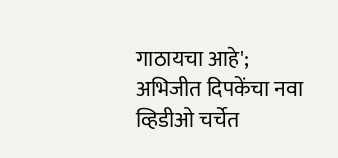गाठायचा आहे'; अभिजीत दिपकेंचा नवा व्हिडीओ चर्चेत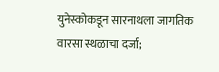युनेस्कोकडून सारनाथला जागतिक वारसा स्थळाचा दर्जा;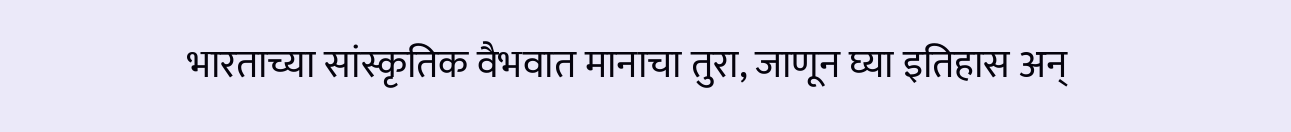भारताच्या सांस्कृतिक वैभवात मानाचा तुरा, जाणून घ्या इतिहास अन्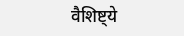वैशिष्ट्ये